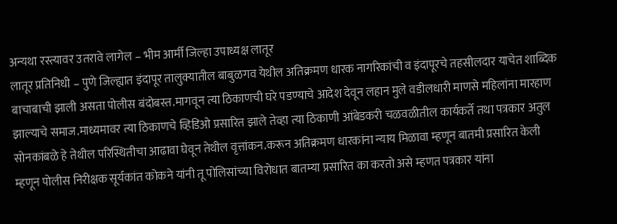अन्यथा रस्त्यावर उतरावे लागेल – भीम आर्मी जिल्हा उपाध्यक्ष लातूर
लातूर प्रतिनिधी – पुणे जिल्ह्यात इंदापूर तालुक्यातील बाबुळगव येथील अतिक्रमण धारक नागरिकांची व इंदापूरचे तहसीलदार याचेत शाब्दिक बाचाबाची झाली असता पोलीस बंदोबस्त.मागवून त्या ठिकाणची घरे पडण्याचे आदेश देवून लहान मुले वडीलधारी माणसे महिलांना मारहाण झाल्याचे समाज.माध्यमावर त्या ठिकाणचे व्हिडिओ प्रसारित झाले तेव्हा त्या ठिकाणी आंबेडकरी चळवळीतील कार्यकर्ते तथा पत्रकार अतुल सोनकांबळे हे तेथील परिस्थितीचा आढावा घेवून तेथील वृत्तांकन.करून अतिक्रमण धारकांना न्याय मिळावा म्हणून बातमी प्रसारित केली म्हणून पोलीस निरीक्षक सूर्यकांत कोकने यांनी तू पोलिसांच्या विरोधात बातम्या प्रसारित का करतो असे म्हणत पत्रकार यांना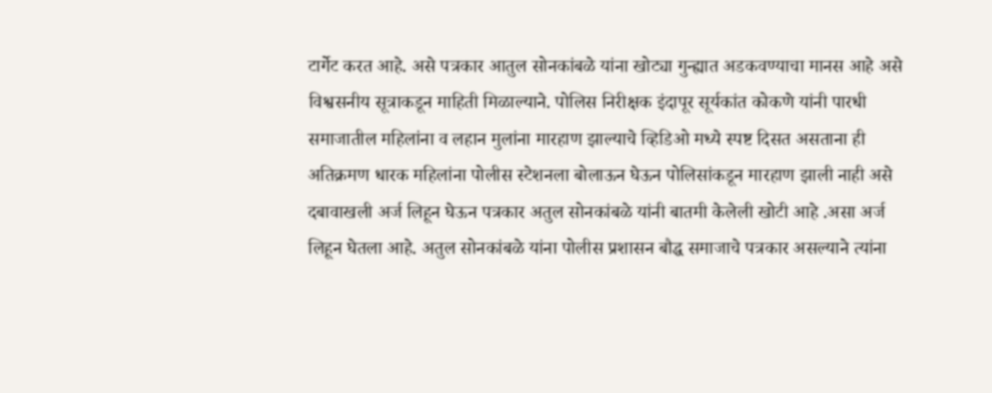टार्गेट करत आहे. असे पत्रकार आतुल सोनकांबळे यांना खोट्या गुन्ह्यात अडकवण्याचा मानस आहे असे विश्वसनीय सूत्राकडून माहिती मिळाल्याने. पोलिस निरीक्षक इंदापूर सूर्यकांत कोकणे यांनी पारधी समाजातील महिलांना व लहान मुलांना मारहाण झाल्याचे व्हिडिओ मध्ये स्पष्ट दिसत असताना ही अतिक्रमण धारक महिलांना पोलीस स्टेशनला बोलाऊन घेऊन पोलिसांकडून मारहाण झाली नाही असे दबावाखली अर्ज लिहून घेऊन पत्रकार अतुल सोनकांबळे यांनी बातमी केलेली खोटी आहे .असा अर्ज लिहून घेतला आहे. अतुल सोनकांबळे यांना पोलीस प्रशासन बौद्ध समाजाचे पत्रकार असल्याने त्यांना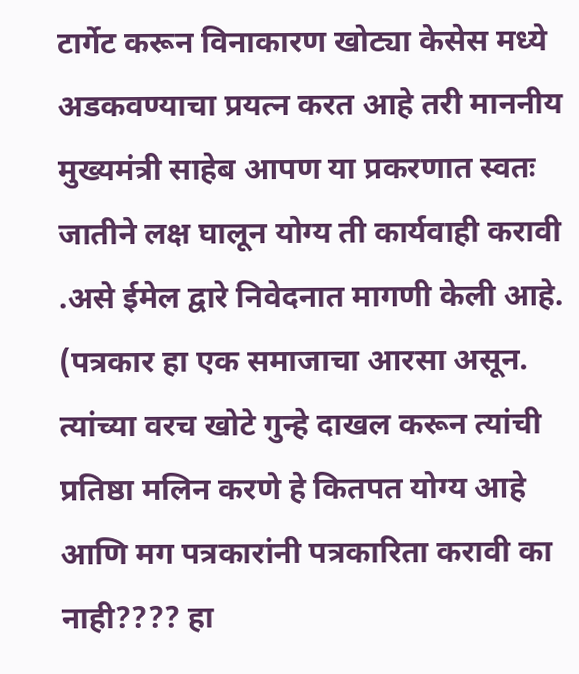टार्गेट करून विनाकारण खोट्या केसेस मध्ये अडकवण्याचा प्रयत्न करत आहे तरी माननीय मुख्यमंत्री साहेब आपण या प्रकरणात स्वतः जातीने लक्ष घालून योग्य ती कार्यवाही करावी .असे ईमेल द्वारे निवेदनात मागणी केली आहे.
(पत्रकार हा एक समाजाचा आरसा असून. त्यांच्या वरच खोटे गुन्हे दाखल करून त्यांची प्रतिष्ठा मलिन करणे हे कितपत योग्य आहे आणि मग पत्रकारांनी पत्रकारिता करावी का नाही???? हा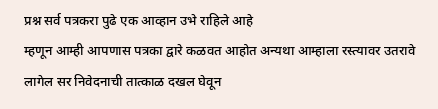प्रश्न सर्व पत्रकरा पुढे एक आव्हान उभे राहिले आहे
म्हणून आम्ही आपणास पत्रका द्वारे कळवत आहोत अन्यथा आम्हाला रस्त्यावर उतरावे लागेल सर निवेदनाची तात्काळ दखल घेवून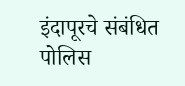इंदापूरचे संबंधित पोलिस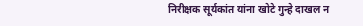निरीक्षक सूर्यकांत यांना खोटे गुन्हे दाखल न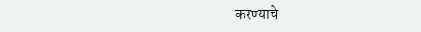करण्याचे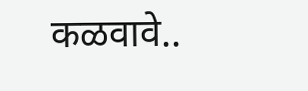कळवावे..